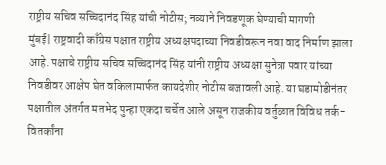राष्ट्रीय सचिव सच्चिदानंद सिंह यांची नोटीस; नव्याने निवडणूक घेण्याची मागणी
मुंबई| राष्ट्रवादी काँग्रेस पक्षात राष्ट्रीय अध्यक्षपदाच्या निवडीवरून नवा वाद निर्माण झाला आहे. पक्षाचे राष्ट्रीय सचिव सच्चिदानंद सिंह यांनी राष्ट्रीय अध्यक्षा सुनेत्रा पवार यांच्या निवडीवर आक्षेप घेत वकिलामार्फत कायदेशीर नोटीस बजावली आहे. या घडामोडीनंतर पक्षातील अंतर्गत मतभेद पुन्हा एकदा चर्चेत आले असून राजकीय वर्तुळात विविध तर्क-वितर्कांना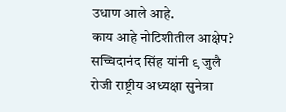उधाण आले आहे.
काय आहे नोटिशीतील आक्षेप?
सच्चिदानंद सिंह यांनी ९ जुलै रोजी राष्ट्रीय अध्यक्षा सुनेत्रा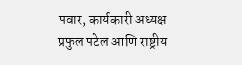पवार, कार्यकारी अध्यक्ष प्रफुल पटेल आणि राष्ट्रीय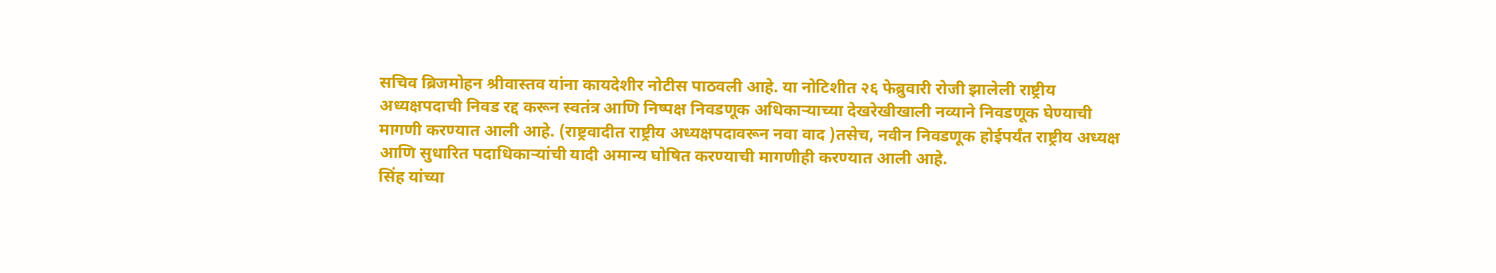सचिव ब्रिजमोहन श्रीवास्तव यांना कायदेशीर नोटीस पाठवली आहे. या नोटिशीत २६ फेब्रुवारी रोजी झालेली राष्ट्रीय अध्यक्षपदाची निवड रद्द करून स्वतंत्र आणि निष्पक्ष निवडणूक अधिकाऱ्याच्या देखरेखीखाली नव्याने निवडणूक घेण्याची मागणी करण्यात आली आहे. (राष्ट्रवादीत राष्ट्रीय अध्यक्षपदावरून नवा वाद )तसेच, नवीन निवडणूक होईपर्यंत राष्ट्रीय अध्यक्ष आणि सुधारित पदाधिकाऱ्यांची यादी अमान्य घोषित करण्याची मागणीही करण्यात आली आहे.
सिंह यांच्या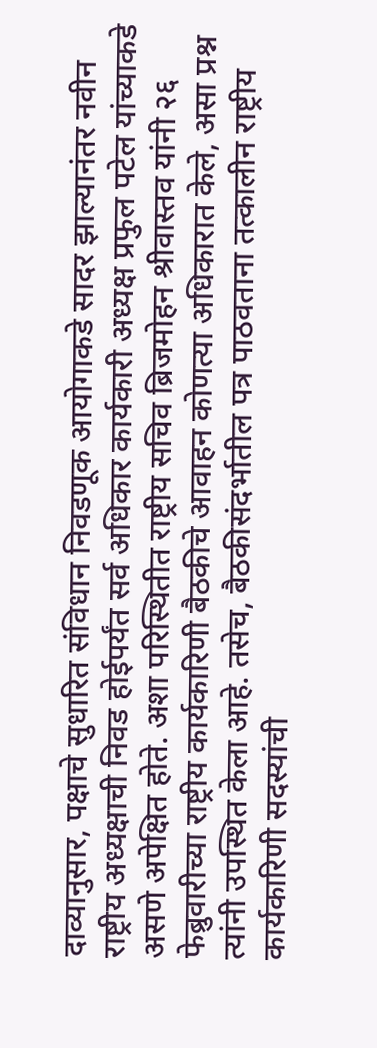दाव्यानुसार, पक्षाचे सुधारित संविधान निवडणूक आयोगाकडे सादर झाल्यानंतर नवीन राष्ट्रीय अध्यक्षाची निवड होईपर्यंत सर्व अधिकार कार्यकारी अध्यक्ष प्रफुल पटेल यांच्याकडे असणे अपेक्षित होते. अशा परिस्थितीत राष्ट्रीय सचिव ब्रिजमोहन श्रीवास्तव यांनी २६ फेब्रुवारीच्या राष्ट्रीय कार्यकारिणी बैठकीचे आवाहन कोणत्या अधिकारात केले, असा प्रश्न त्यांनी उपस्थित केला आहे. तसेच, बैठकीसंदर्भातील पत्र पाठवताना तत्कालीन राष्ट्रीय कार्यकारिणी सदस्यांची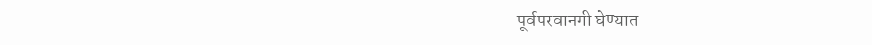पूर्वपरवानगी घेण्यात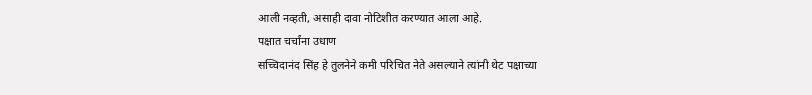आली नव्हती, असाही दावा नोटिशीत करण्यात आला आहे.
पक्षात चर्चांना उधाण
सच्चिदानंद सिंह हे तुलनेने कमी परिचित नेते असल्याने त्यांनी थेट पक्षाच्या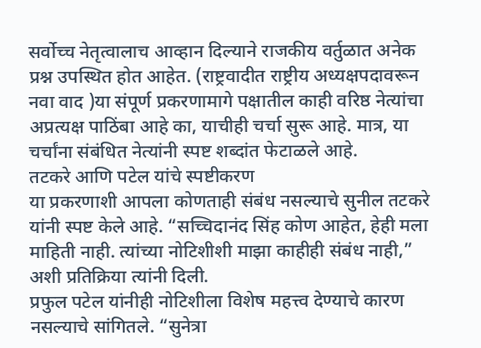सर्वोच्च नेतृत्वालाच आव्हान दिल्याने राजकीय वर्तुळात अनेक प्रश्न उपस्थित होत आहेत. (राष्ट्रवादीत राष्ट्रीय अध्यक्षपदावरून नवा वाद )या संपूर्ण प्रकरणामागे पक्षातील काही वरिष्ठ नेत्यांचा अप्रत्यक्ष पाठिंबा आहे का, याचीही चर्चा सुरू आहे. मात्र, या चर्चांना संबंधित नेत्यांनी स्पष्ट शब्दांत फेटाळले आहे.
तटकरे आणि पटेल यांचे स्पष्टीकरण
या प्रकरणाशी आपला कोणताही संबंध नसल्याचे सुनील तटकरे यांनी स्पष्ट केले आहे. “सच्चिदानंद सिंह कोण आहेत, हेही मला माहिती नाही. त्यांच्या नोटिशीशी माझा काहीही संबंध नाही,” अशी प्रतिक्रिया त्यांनी दिली.
प्रफुल पटेल यांनीही नोटिशीला विशेष महत्त्व देण्याचे कारण नसल्याचे सांगितले. “सुनेत्रा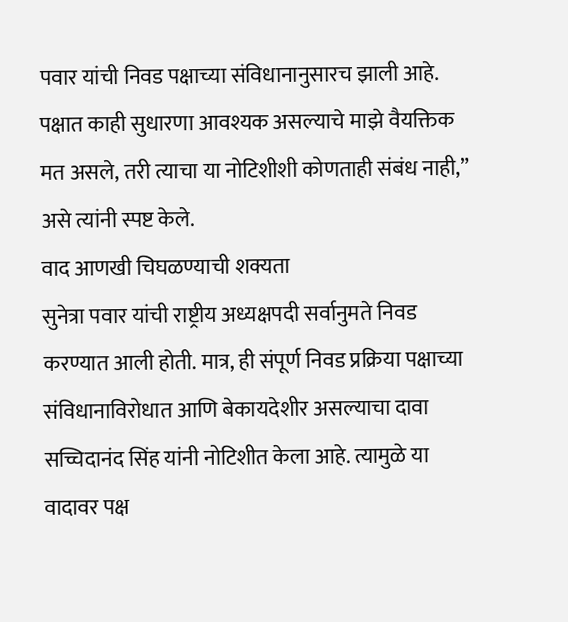पवार यांची निवड पक्षाच्या संविधानानुसारच झाली आहे. पक्षात काही सुधारणा आवश्यक असल्याचे माझे वैयक्तिक मत असले, तरी त्याचा या नोटिशीशी कोणताही संबंध नाही,” असे त्यांनी स्पष्ट केले.
वाद आणखी चिघळण्याची शक्यता
सुनेत्रा पवार यांची राष्ट्रीय अध्यक्षपदी सर्वानुमते निवड करण्यात आली होती. मात्र, ही संपूर्ण निवड प्रक्रिया पक्षाच्या संविधानाविरोधात आणि बेकायदेशीर असल्याचा दावा सच्चिदानंद सिंह यांनी नोटिशीत केला आहे. त्यामुळे या वादावर पक्ष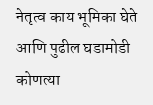नेतृत्व काय भूमिका घेते आणि पुढील घडामोडी कोणत्या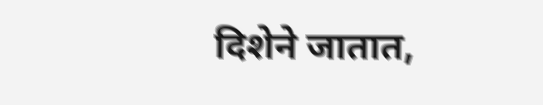दिशेने जातात,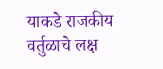याकडे राजकीय वर्तुळाचे लक्ष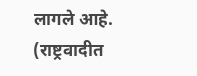लागले आहे. (राष्ट्रवादीत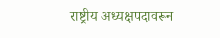राष्ट्रीय अध्यक्षपदावरून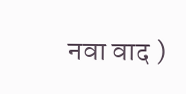नवा वाद )